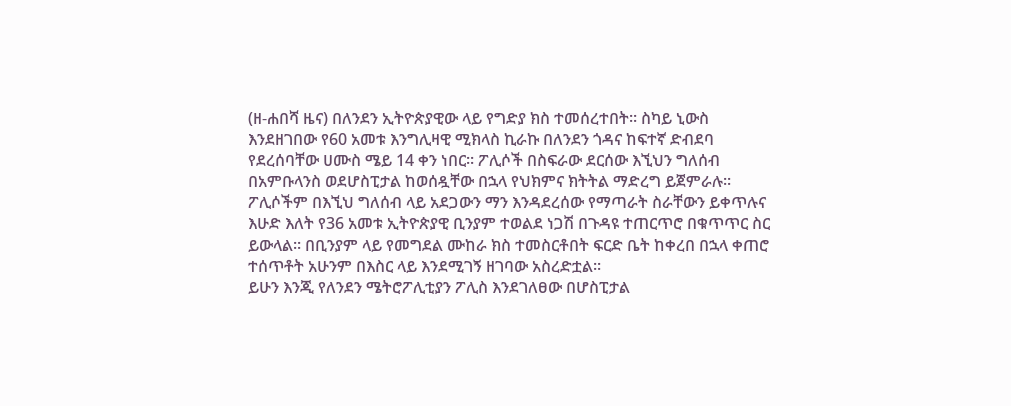(ዘ-ሐበሻ ዜና) በለንደን ኢትዮጵያዊው ላይ የግድያ ክስ ተመሰረተበት፡፡ ስካይ ኒውስ እንደዘገበው የ60 አመቱ እንግሊዛዊ ሚክላስ ኪራኩ በለንደን ጎዳና ከፍተኛ ድብደባ የደረሰባቸው ሀሙስ ሜይ 14 ቀን ነበር፡፡ ፖሊሶች በስፍራው ደርሰው እኚህን ግለሰብ በአምቡላንስ ወደሆስፒታል ከወሰዷቸው በኋላ የህክምና ክትትል ማድረግ ይጀምራሉ፡፡
ፖሊሶችም በእኚህ ግለሰብ ላይ አደጋውን ማን እንዳደረሰው የማጣራት ስራቸውን ይቀጥሉና እሁድ እለት የ36 አመቱ ኢትዮጵያዊ ቢንያም ተወልደ ነጋሽ በጉዳዩ ተጠርጥሮ በቁጥጥር ስር ይውላል፡፡ በቢንያም ላይ የመግደል ሙከራ ክስ ተመስርቶበት ፍርድ ቤት ከቀረበ በኋላ ቀጠሮ ተሰጥቶት አሁንም በእስር ላይ እንደሚገኝ ዘገባው አስረድቷል፡፡
ይሁን እንጂ የለንደን ሜትሮፖሊቲያን ፖሊስ እንደገለፀው በሆስፒታል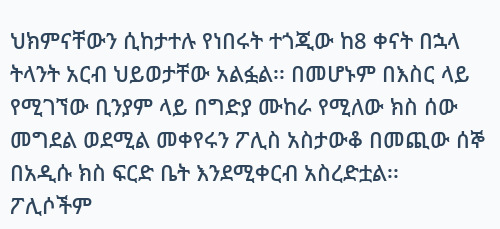ህክምናቸውን ሲከታተሉ የነበሩት ተጎጂው ከ8 ቀናት በኋላ ትላንት አርብ ህይወታቸው አልፏል፡፡ በመሆኑም በእስር ላይ የሚገኘው ቢንያም ላይ በግድያ ሙከራ የሚለው ክስ ሰው መግደል ወደሚል መቀየሩን ፖሊስ አስታውቆ በመጪው ሰኞ በአዲሱ ክስ ፍርድ ቤት እንደሚቀርብ አስረድቷል፡፡
ፖሊሶችም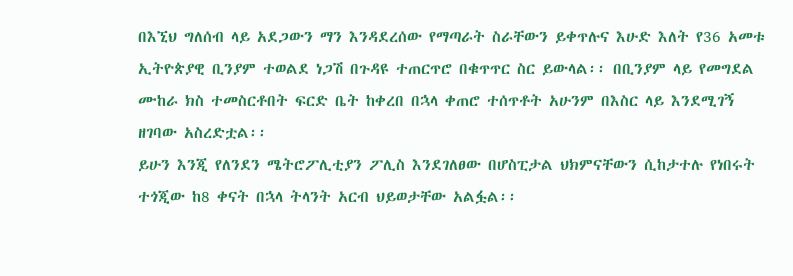በእኚህ ግለሰብ ላይ አደጋውን ማን እንዳደረሰው የማጣራት ስራቸውን ይቀጥሉና እሁድ እለት የ36 አመቱ ኢትዮጵያዊ ቢንያም ተወልደ ነጋሽ በጉዳዩ ተጠርጥሮ በቁጥጥር ስር ይውላል፡፡ በቢንያም ላይ የመግደል ሙከራ ክስ ተመስርቶበት ፍርድ ቤት ከቀረበ በኋላ ቀጠሮ ተሰጥቶት አሁንም በእስር ላይ እንደሚገኝ ዘገባው አስረድቷል፡፡
ይሁን እንጂ የለንደን ሜትሮፖሊቲያን ፖሊስ እንደገለፀው በሆስፒታል ህክምናቸውን ሲከታተሉ የነበሩት ተጎጂው ከ8 ቀናት በኋላ ትላንት አርብ ህይወታቸው አልፏል፡፡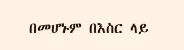በመሆኑም በእስር ላይ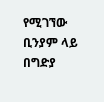የሚገኘው ቢንያም ላይ በግድያ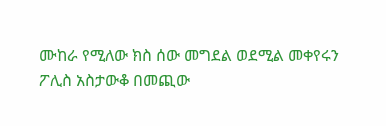ሙከራ የሚለው ክስ ሰው መግደል ወደሚል መቀየሩን ፖሊስ አስታውቆ በመጪው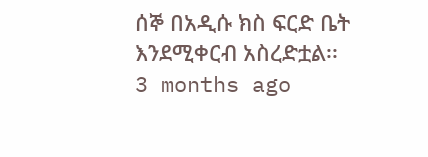ሰኞ በአዲሱ ክስ ፍርድ ቤት እንደሚቀርብ አስረድቷል፡፡
3 months ago